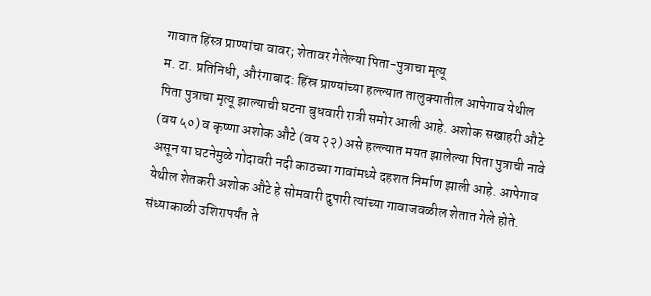गावात हिंस्त्र प्राण्यांचा वावर; शेतावर गेलेल्या पिता-पुत्राचा मृत्यू
म. टा. प्रतिनिधी, औरंगाबाद: हिंस्र प्राण्यांच्या हल्ल्यात तालुक्यातील आपेगाव येथील पिता पुत्राचा मृत्यू झाल्याची घटना बुधवारी रात्री समोर आली आहे. अशोक सखाहरी औटे (वय ५०) व कृष्णा अशोक औटे (वय २२) असे हल्ल्यात मयत झालेल्या पिता पुत्राची नावे असून या घटनेमुळे गोदावरी नदी काठच्या गावांमध्ये दहशत निर्माण झाली आहे. आपेगाव येथील शेतकरी अशोक औटे हे सोमवारी दुपारी त्यांच्या गावाजवळील शेतात गेले होते. संध्याकाळी उशिरापर्यंत ते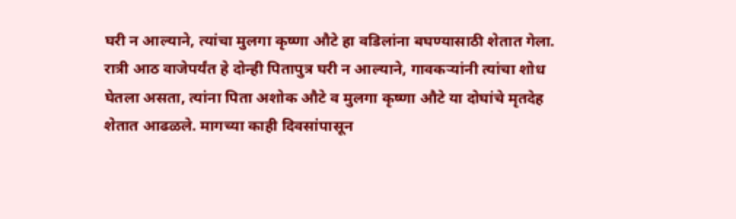घरी न आल्याने, त्यांचा मुलगा कृष्णा औटे हा वडिलांना बघण्यासाठी शेतात गेला. रात्री आठ वाजेपर्यंत हे दोन्ही पितापुत्र घरी न आल्याने, गावकऱ्यांनी त्यांचा शोध घेतला असता, त्यांना पिता अशोक औटे व मुलगा कृष्णा औटे या दोघांचे मृतदेह शेतात आढळले. मागच्या काही दिवसांपासून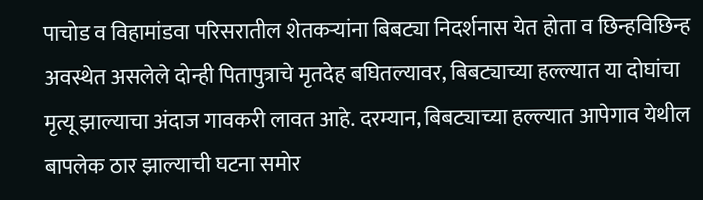पाचोड व विहामांडवा परिसरातील शेतकऱ्यांना बिबट्या निदर्शनास येत होता व छिन्हविछिन्ह अवस्थेत असलेले दोन्ही पितापुत्राचे मृतदेह बघितल्यावर, बिबट्याच्या हल्ल्यात या दोघांचा मृत्यू झाल्याचा अंदाज गावकरी लावत आहे. दरम्यान, बिबट्याच्या हल्ल्यात आपेगाव येथील बापलेक ठार झाल्याची घटना समोर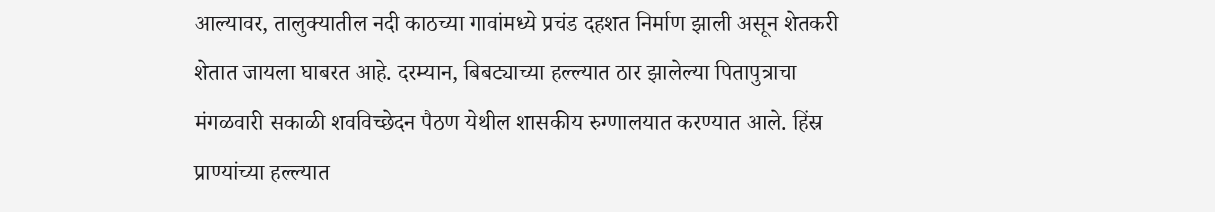आल्यावर, तालुक्यातील नदी काठच्या गावांमध्ये प्रचंड दहशत निर्माण झाली असून शेतकरी शेतात जायला घाबरत आहे. दरम्यान, बिबट्याच्या हल्ल्यात ठार झालेल्या पितापुत्राचा मंगळवारी सकाळी शवविच्छेदन पैठण येथील शासकीय रुग्णालयात करण्यात आले. हिंस्र प्राण्यांच्या हल्ल्यात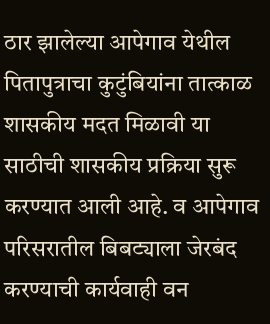ठार झालेल्या आपेगाव येथील पितापुत्राचा कुटुंबियांना तात्काळ शासकीय मदत मिळावी या साठीची शासकीय प्रक्रिया सुरू करण्यात आली आहे. व आपेगाव परिसरातील बिबट्याला जेरबंद करण्याची कार्यवाही वन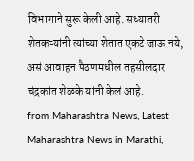विभागाने सुरू केली आहे. सध्यातरी शेतकऱ्यांनी त्यांच्या शेतात एकटे जाऊ नये, असं आवाहन पैठणमधील तहसीलदार चंद्रकांत शेळके यांनी केलं आहे.
from Maharashtra News, Latest Maharashtra News in Marathi,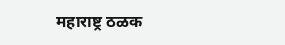महाराष्ट्र ठळक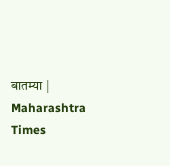बातम्या | Maharashtra Times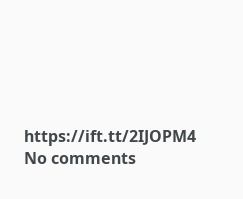https://ift.tt/2IJOPM4
No comments